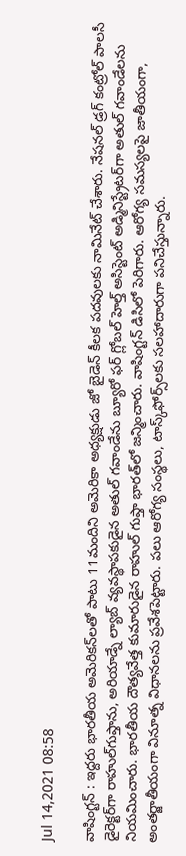Jul 14,2021 08:58

వాషింగ్టన్‌ : ఇద్దరు భారతీయ అమెరికన్‌లతో పాటు 11మందిని అమెరికా అధ్యక్షుడు జో బైడెన్‌ కీలక పదవులకు నామినేట్‌ చేశారు. నేషనల్‌ డ్రగ్‌ కంట్రోల్‌ పాలసీ డైరెక్టర్‌గా రాహుల్‌గుప్తాను, అరియాడ్నే ల్యాబ్‌ వ్యవస్థాపకుడైన అతుల్‌ గవాండేను బ్యూరో ఫర్‌ గ్లోబల్‌ హెల్త్‌ అసిస్టెంట్‌ అడ్మినిస్ట్రేటర్‌గా అతుల్‌ గవాండేలను నియమించారు. భారతీయ దౌత్యవేత్త కుమారుడైన రాహుల్‌ గుప్తా భారత్‌లో జన్మించారు. వాషింగ్టన్‌ డిసిలో పెరిగారు. ఆరోగ్య సమస్యలపై జాతీయంగా, అంతర్జాతీయంగా వినూత్న విధానలను ప్రవేశపెట్టారు. పలు ఆరోగ్య సంస్థలు, టాస్క్‌ఫోర్స్‌లకు సలహాదారుగా పనిచేస్తున్నారు.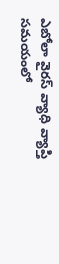ఎబోలా వైరస్‌ వ్యాధి వ్యాప్తి సమయంలో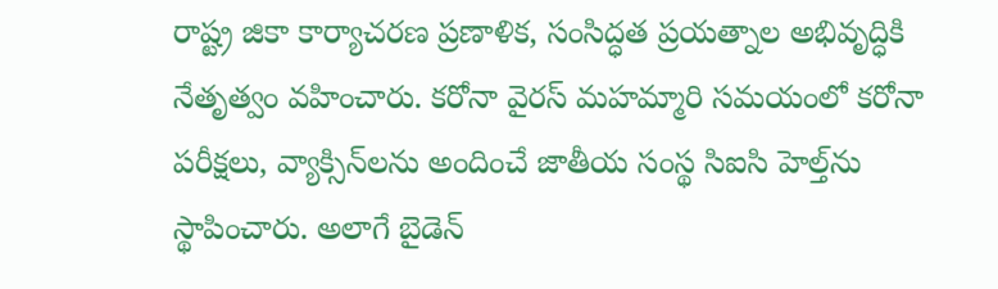రాష్ట్ర జికా కార్యాచరణ ప్రణాళిక, సంసిద్ధత ప్రయత్నాల అభివృద్ధికి నేతృత్వం వహించారు. కరోనా వైరస్‌ మహమ్మారి సమయంలో కరోనా పరీక్షలు, వ్యాక్సిన్‌లను అందించే జాతీయ సంస్థ సిఐసి హెల్త్‌ను స్థాపించారు. అలాగే బైడెన్‌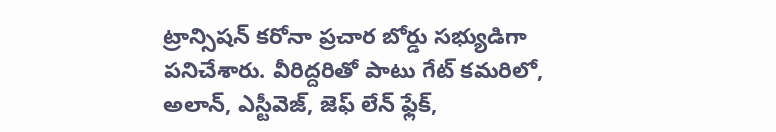ట్రాన్సిషన్‌ కరోనా ప్రచార బోర్డు సభ్యుడిగా పనిచేశారు. వీరిద్దరితో పాటు గేట్‌ కమరిలో, అలాన్‌, ఎస్టీవెజ్‌, జెఫ్‌ లేన్‌ ఫ్లేక్‌,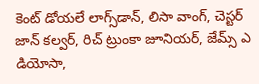కెంట్‌ డోయలే లాగ్స్‌డాన్‌, లిసా వాంగ్‌, చెస్టర్‌ జాన్‌ కల్వర్‌, రిచ్‌ ట్రుంకా జూనియర్‌, జేమ్స్‌ ఎ డియోసా,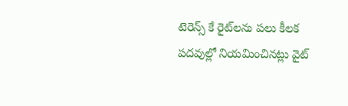టెరెన్స్‌ కే రైట్‌లను పలు కీలక పదవుల్లో నియమించినట్లు వైట్‌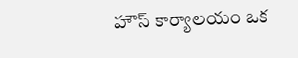హౌస్‌ కార్యాలయం ఒక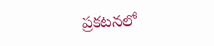ప్రకటనలో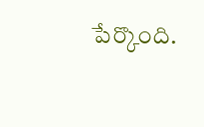పేర్కొంది.